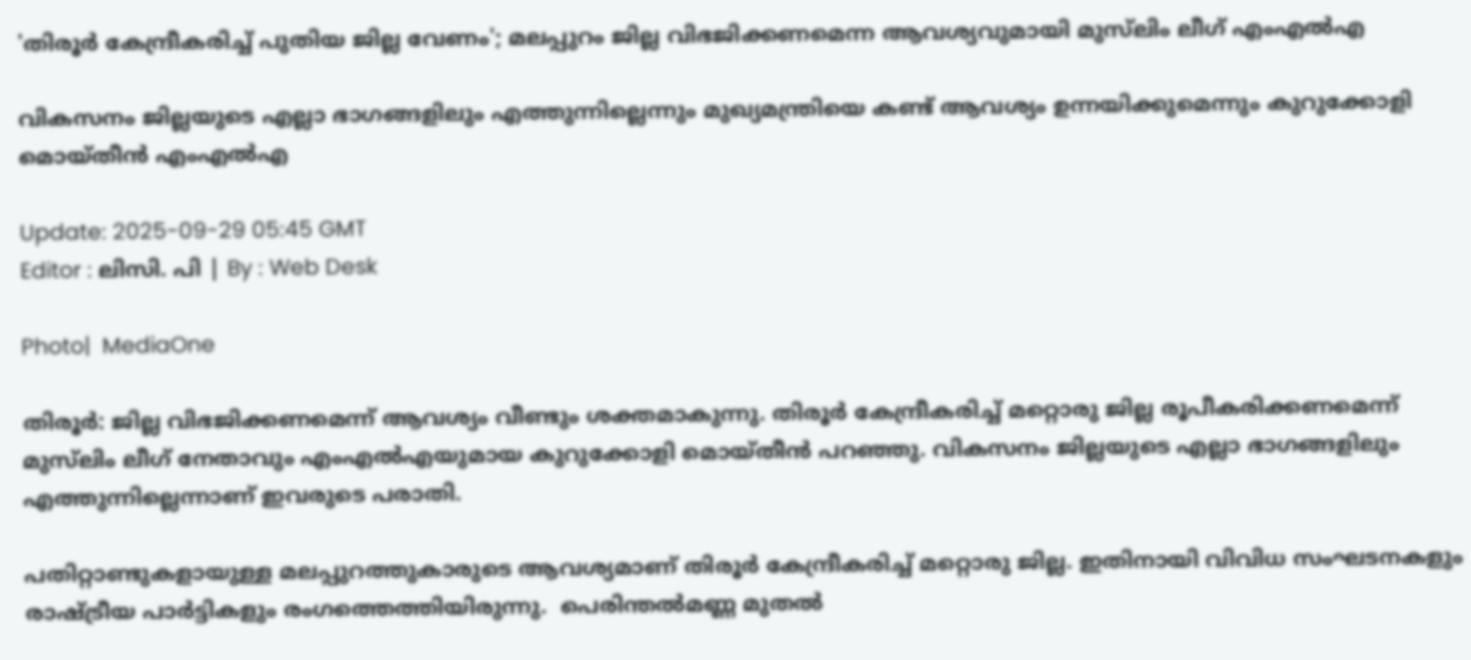'തിരൂർ കേന്ദ്രീകരിച്ച് പുതിയ ജില്ല വേണം'; മലപ്പുറം ജില്ല വിഭജിക്കണമെന്ന ആവശ്യവുമായി മുസ്‍ലിം ലീഗ്‌ എംഎൽഎ

വികസനം ജില്ലയുടെ എല്ലാ ഭാഗങ്ങളിലും എത്തുന്നില്ലെന്നും മുഖ്യമന്ത്രിയെ കണ്ട് ആവശ്യം ഉന്നയിക്കുമെന്നും കുറുക്കോളി മൊയ്തീൻ എംഎൽഎ

Update: 2025-09-29 05:45 GMT
Editor : ലിസി. പി | By : Web Desk

Photo|  MediaOne

തിരൂർ: ജില്ല വിഭജിക്കണമെന്ന് ആവശ്യം വീണ്ടും ശക്തമാകുന്നു. തിരൂർ കേന്ദ്രീകരിച്ച് മറ്റൊരു ജില്ല രൂപീകരിക്കണമെന്ന് മുസ്‍ലിം ലീഗ് നേതാവും എംഎൽഎയുമായ കുറുക്കോളി മൊയ്തീൻ പറഞ്ഞു. വികസനം ജില്ലയുടെ എല്ലാ ഭാഗങ്ങളിലും എത്തുന്നില്ലെന്നാണ് ഇവരുടെ പരാതി.

പതിറ്റാണ്ടുകളായുള്ള മലപ്പുറത്തുകാരുടെ ആവശ്യമാണ് തിരൂർ കേന്ദ്രീകരിച്ച് മറ്റൊരു ജില്ല. ഇതിനായി വിവിധ സംഘടനകളും രാഷ്ട്രീയ പാർട്ടികളും രംഗത്തെത്തിയിരുന്നു.  പെരിന്തൽമണ്ണ മുതൽ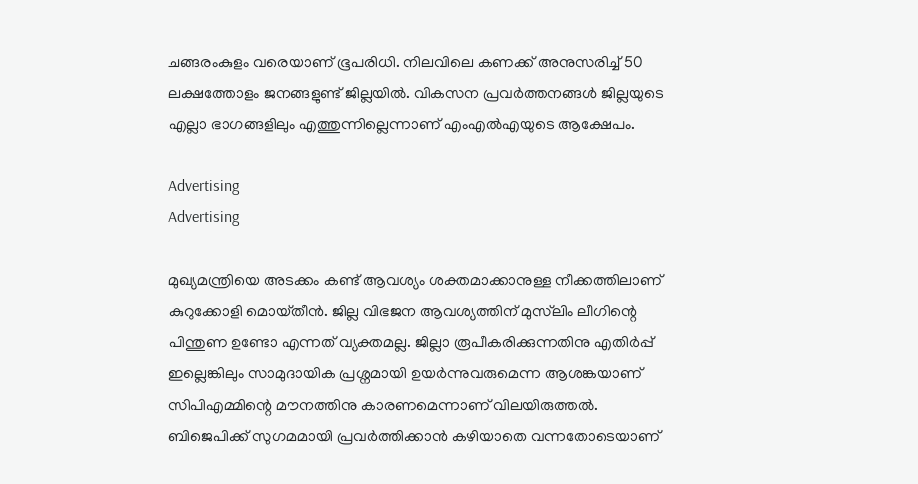ചങ്ങരംകുളം വരെയാണ് ഭൂപരിധി. നിലവിലെ കണക്ക് അനുസരിച്ച് 50 ലക്ഷത്തോളം ജനങ്ങളുണ്ട് ജില്ലയിൽ. വികസന പ്രവർത്തനങ്ങൾ ജില്ലയുടെ എല്ലാ ഭാഗങ്ങളിലും എത്തുന്നില്ലെന്നാണ് എംഎൽഎയുടെ ആക്ഷേപം.

Advertising
Advertising

മുഖ്യമന്ത്രിയെ അടക്കം കണ്ട് ആവശ്യം ശക്തമാക്കാനുള്ള നീക്കത്തിലാണ് കുറുക്കോളി മൊയ്‌തീൻ. ജില്ല വിഭജന ആവശ്യത്തിന് മുസ്‍ലിം ലീഗിന്റെ പിന്തുണ ഉണ്ടോ എന്നത് വ്യക്തമല്ല. ജില്ലാ രൂപീകരിക്കുന്നതിനു എതിർപ്പ് ഇല്ലെങ്കിലും സാമുദായിക പ്രശ്നമായി ഉയർന്നുവരുമെന്ന ആശങ്കയാണ് സിപിഎമ്മിന്റെ മൗനത്തിനു കാരണമെന്നാണ് വിലയിരുത്തൽ. ബിജെപിക്ക്‌ സുഗമമായി പ്രവർത്തിക്കാൻ കഴിയാതെ വന്നതോടെയാണ്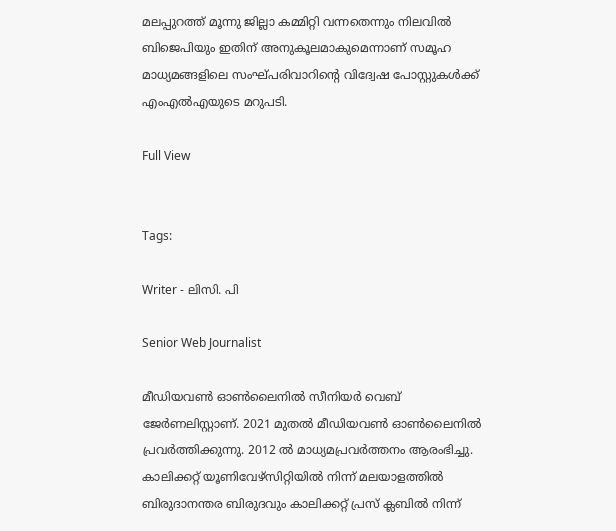മലപ്പുറത്ത് മൂന്നു ജില്ലാ കമ്മിറ്റി വന്നതെന്നും നിലവിൽ ബിജെപിയും ഇതിന് അനുകൂലമാകുമെന്നാണ് സമൂഹ മാധ്യമങ്ങളിലെ സംഘ്പരിവാറിന്റെ വിദ്വേഷ പോസ്റ്റുകൾക്ക് എംഎൽഎയുടെ മറുപടി.

Full View


Tags:

Writer - ലിസി. പി

Senior Web Journalist

മീഡിയവൺ ഓൺലൈനിൽ സീനിയർ വെബ് ജേർണലിസ്റ്റാണ്. 2021 മുതൽ മീഡിയവൺ ഓൺലൈനിൽ പ്രവർത്തിക്കുന്നു. 2012 ല്‍ മാധ്യമപ്രവര്‍ത്തനം ആരംഭിച്ചു. കാലിക്കറ്റ് യൂണിവേഴ്‌സിറ്റിയിൽ നിന്ന് മലയാളത്തിൽ ബിരുദാനന്തര ബിരുദവും കാലിക്കറ്റ് പ്രസ് ക്ലബിൽ നിന്ന്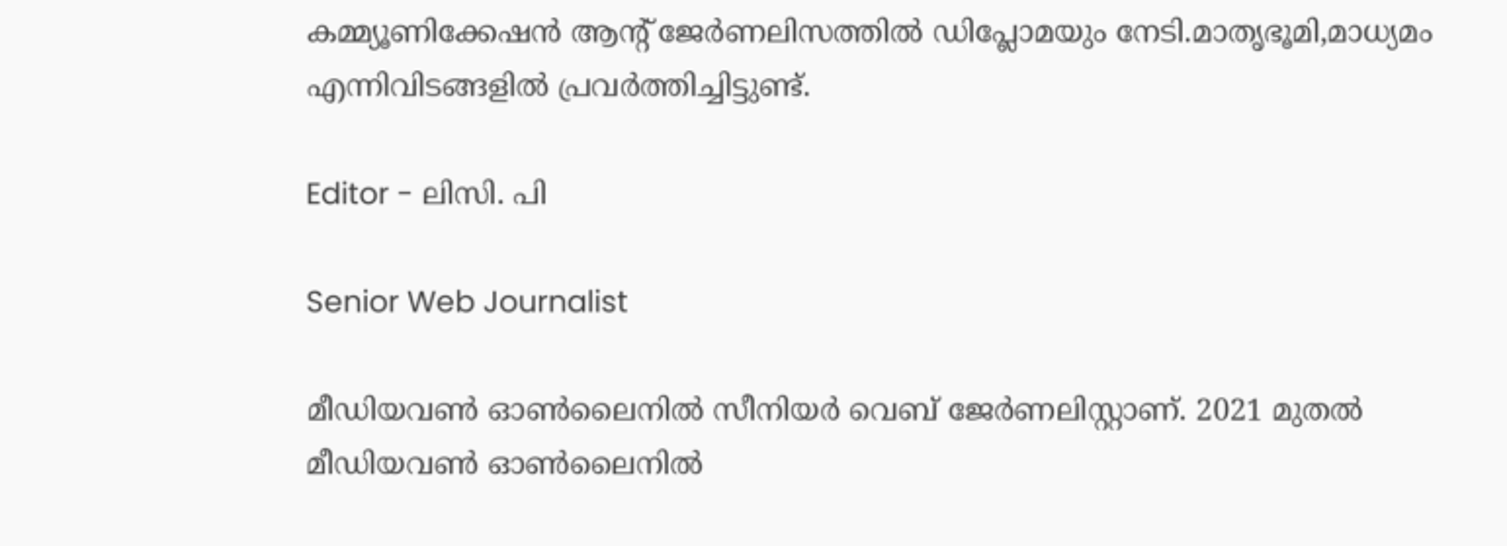കമ്മ്യൂണിക്കേഷൻ ആന്റ് ജേർണലിസത്തിൽ ഡിപ്ലോമയും നേടി.മാതൃഭൂമി,മാധ്യമം എന്നിവിടങ്ങളിൽ പ്രവർത്തിച്ചിട്ടുണ്ട്.

Editor - ലിസി. പി

Senior Web Journalist

മീഡിയവൺ ഓൺലൈനിൽ സീനിയർ വെബ് ജേർണലിസ്റ്റാണ്. 2021 മുതൽ മീഡിയവൺ ഓൺലൈനിൽ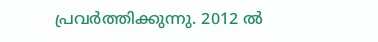പ്രവർത്തിക്കുന്നു. 2012 ല്‍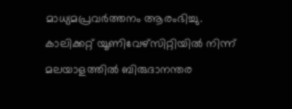മാധ്യമപ്രവര്‍ത്തനം ആരംഭിച്ചു. കാലിക്കറ്റ് യൂണിവേഴ്‌സിറ്റിയിൽ നിന്ന് മലയാളത്തിൽ ബിരുദാനന്തര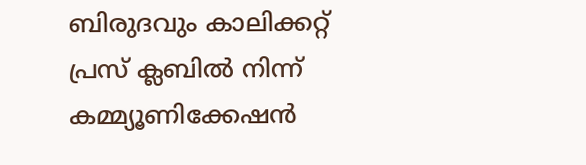ബിരുദവും കാലിക്കറ്റ് പ്രസ് ക്ലബിൽ നിന്ന് കമ്മ്യൂണിക്കേഷൻ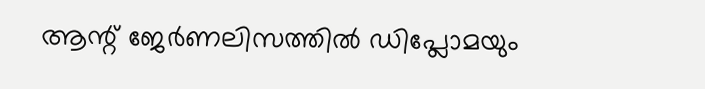ആന്റ് ജേർണലിസത്തിൽ ഡിപ്ലോമയും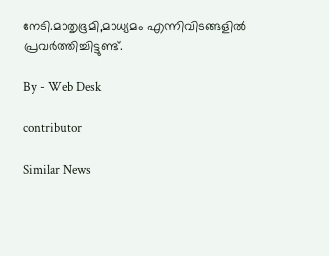നേടി.മാതൃഭൂമി,മാധ്യമം എന്നിവിടങ്ങളിൽ പ്രവർത്തിച്ചിട്ടുണ്ട്.

By - Web Desk

contributor

Similar News